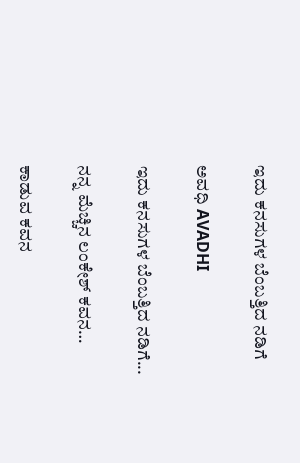ಇದು ಕನಸುಗಳ ಬೆಂಬತ್ತಿದ ನಡಿಗೆ‍

ಅವಧಿ AVADHI

ಇದು ಕನಸುಗಳ ಬೆಂಬತ್ತಿದ ನಡಿಗೆ...

ನನ್ನ ಮೆಚ್ಚಿನ ಲಂಕೇಶ್ ಕವನ…

ಕಾಡುವ ಕವನ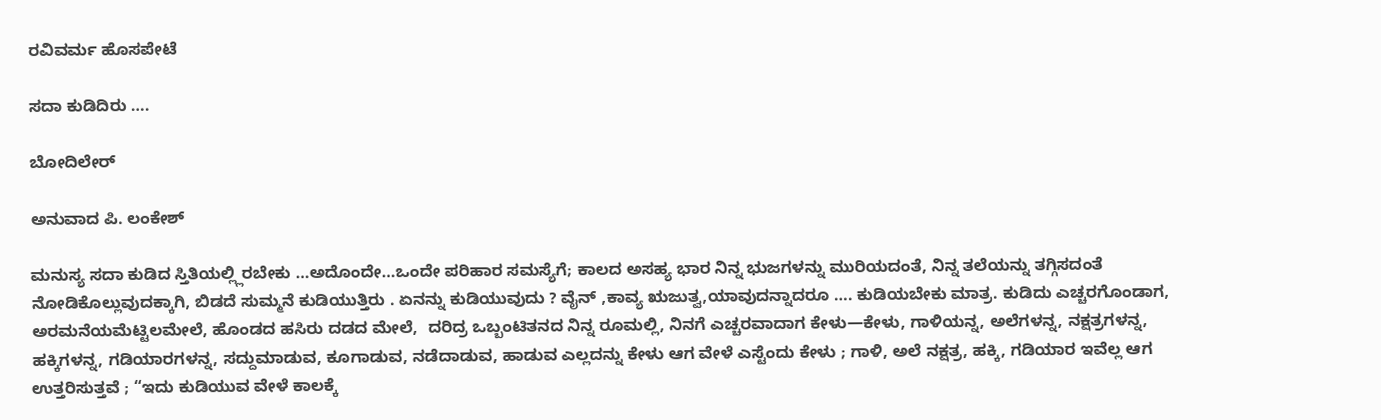ರವಿವರ್ಮ ಹೊಸಪೇಟೆ

ಸದಾ ಕುಡಿದಿರು ….

ಬೋದಿಲೇರ್

ಅನುವಾದ ಪಿ. ಲಂಕೇಶ್

ಮನುಸ್ಯ ಸದಾ ಕುಡಿದ ಸ್ತಿತಿಯಲ್ಲ್ಲಿರಬೇಕು …ಅದೊಂದೇ…ಒಂದೇ ಪರಿಹಾರ ಸಮಸ್ಯೆಗೆ; ಕಾಲದ ಅಸಹ್ಯ ಭಾರ ನಿನ್ನ ಭುಜಗಳನ್ನು ಮುರಿಯದಂತೆ, ನಿನ್ನ ತಲೆಯನ್ನು ತಗ್ಗಿಸದಂತೆ ನೋಡಿಕೊಲ್ಲುವುದಕ್ಕಾಗಿ, ಬಿಡದೆ ಸುಮ್ಮನೆ ಕುಡಿಯುತ್ತಿರು . ಏನನ್ನು ಕುಡಿಯುವುದು ? ವೈನ್ ,ಕಾವ್ಯ ಋಜುತ್ವ,ಯಾವುದನ್ನಾದರೂ …. ಕುಡಿಯಬೇಕು ಮಾತ್ರ. ಕುಡಿದು ಎಚ್ಚರಗೊಂಡಾಗ, ಅರಮನೆಯಮೆಟ್ಟಿಲಮೇಲೆ, ಹೊಂಡದ ಹಸಿರು ದಡದ ಮೇಲೆ,  ದರಿದ್ರ ಒಬ್ಬಂಟಿತನದ ನಿನ್ನ ರೂಮಲ್ಲಿ, ನಿನಗೆ ಎಚ್ಚರವಾದಾಗ ಕೇಳು—ಕೇಳು, ಗಾಳಿಯನ್ನ, ಅಲೆಗಳನ್ನ, ನಕ್ಷತ್ರಗಳನ್ನ, ಹಕ್ಕಿಗಳನ್ನ, ಗಡಿಯಾರಗಳನ್ನ, ಸದ್ದುಮಾಡುವ, ಕೂಗಾಡುವ, ನಡೆದಾಡುವ, ಹಾಡುವ ಎಲ್ಲದನ್ನು ಕೇಳು ಆಗ ವೇಳೆ ಎಸ್ಟೆಂದು ಕೇಳು ; ಗಾಳಿ, ಅಲೆ ನಕ್ಷತ್ರ, ಹಕ್ಕಿ, ಗಡಿಯಾರ ಇವೆಲ್ಲ ಆಗ ಉತ್ತರಿಸುತ್ತವೆ ; “ಇದು ಕುಡಿಯುವ ವೇಳೆ ಕಾಲಕ್ಕೆ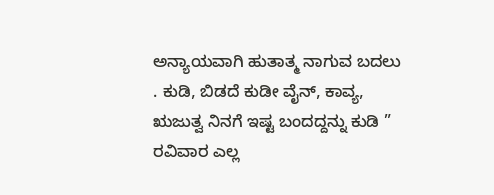ಅನ್ಯಾಯವಾಗಿ ಹುತಾತ್ಮ ನಾಗುವ ಬದಲು . ಕುಡಿ, ಬಿಡದೆ ಕುಡೀ ವೈನ್, ಕಾವ್ಯ, ಋಜುತ್ವ ನಿನಗೆ ಇಷ್ಟ ಬಂದದ್ದನ್ನು ಕುಡಿ ” ರವಿವಾರ ಎಲ್ಲ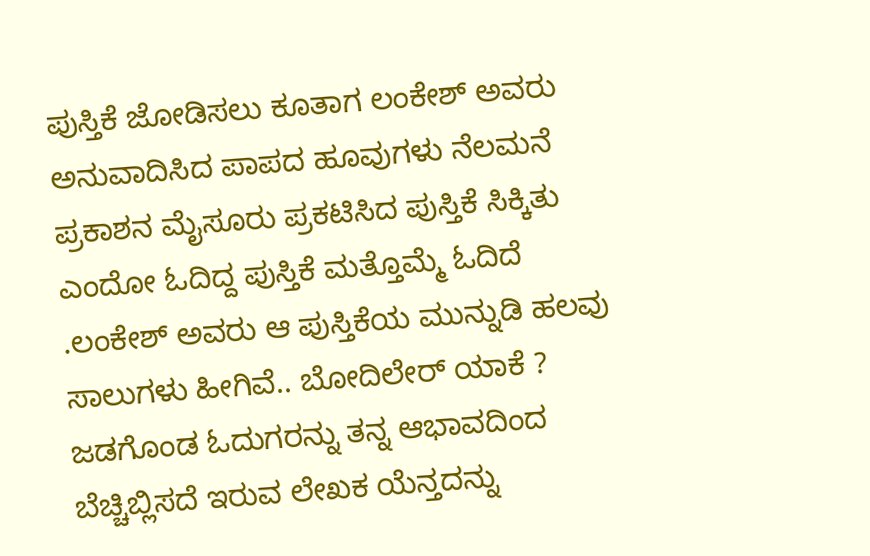ಪುಸ್ತಿಕೆ ಜೋಡಿಸಲು ಕೂತಾಗ ಲಂಕೇಶ್ ಅವರು ಅನುವಾದಿಸಿದ ಪಾಪದ ಹೂವುಗಳು ನೆಲಮನೆ ಪ್ರಕಾಶನ ಮೈಸೂರು ಪ್ರಕಟಿಸಿದ ಪುಸ್ತಿಕೆ ಸಿಕ್ಕಿತು ಎಂದೋ ಓದಿದ್ದ ಪುಸ್ತಿಕೆ ಮತ್ತೊಮ್ಮೆ ಓದಿದೆ .ಲಂಕೇಶ್ ಅವರು ಆ ಪುಸ್ತಿಕೆಯ ಮುನ್ನುಡಿ ಹಲವು ಸಾಲುಗಳು ಹೀಗಿವೆ.. ಬೋದಿಲೇರ್ ಯಾಕೆ ? ಜಡಗೊಂಡ ಓದುಗರನ್ನು ತನ್ನ ಆಭಾವದಿಂದ ಬೆಚ್ಚಿಬ್ಲಿಸದೆ ಇರುವ ಲೇಖಕ ಯೆನ್ತದನ್ನು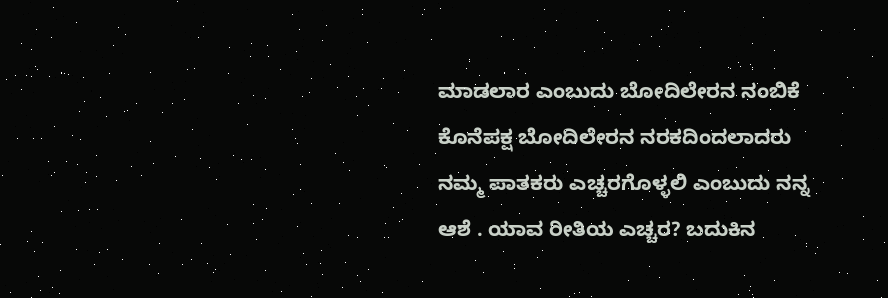ಮಾಡಲಾರ ಎಂಬುದು ಬೋದಿಲೇರನ ನಂಬಿಕೆ ಕೊನೆಪಕ್ಷ ಬೋದಿಲೇರನ ನರಕದಿಂದಲಾದರು ನಮ್ಮ ಪಾತಕರು ಎಚ್ಚರಗೊಳ್ಳಲಿ ಎಂಬುದು ನನ್ನ ಆಶೆ . ಯಾವ ರೀತಿಯ ಎಚ್ಚರ? ಬದುಕಿನ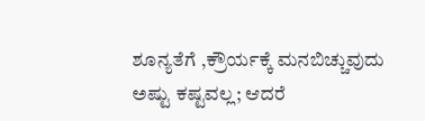ಶೂನ್ಯತೆಗೆ ,ಕ್ರೌರ್ಯಕ್ಕೆ ಮನಬಿಚ್ಚುವುದು ಅಷ್ಟು ಕಷ್ಟವಲ್ಲ; ಆದರೆ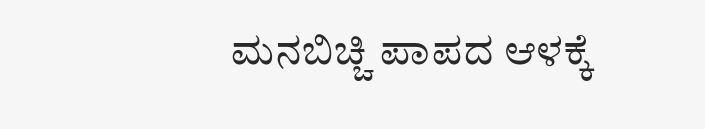ಮನಬಿಚ್ಚಿ ಪಾಪದ ಆಳಕ್ಕೆ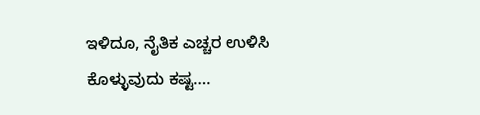ಇಳಿದೂ, ನೈತಿಕ ಎಚ್ಚರ ಉಳಿಸಿ ಕೊಳ್ಳುವುದು ಕಷ್ಟ….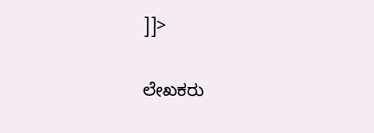]]>

ಲೇಖಕರು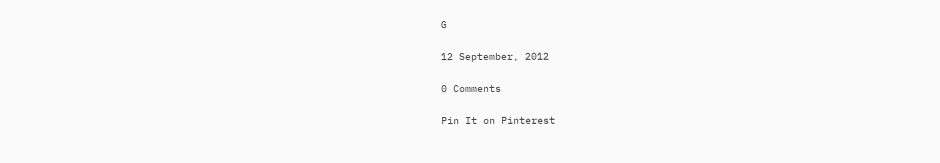G

12 September, 2012

0 Comments

Pin It on Pinterest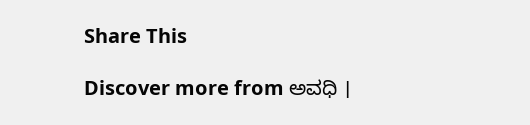Share This

Discover more from ಅವಧಿ ।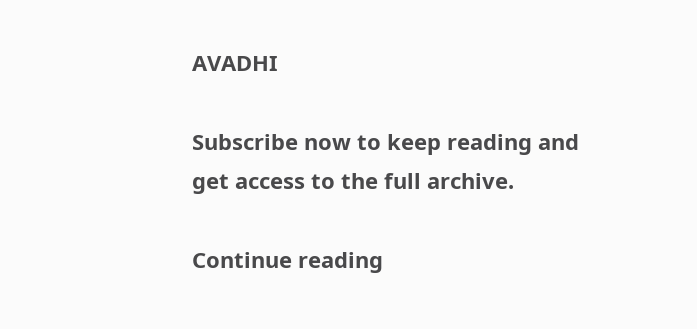AVADHI

Subscribe now to keep reading and get access to the full archive.

Continue reading